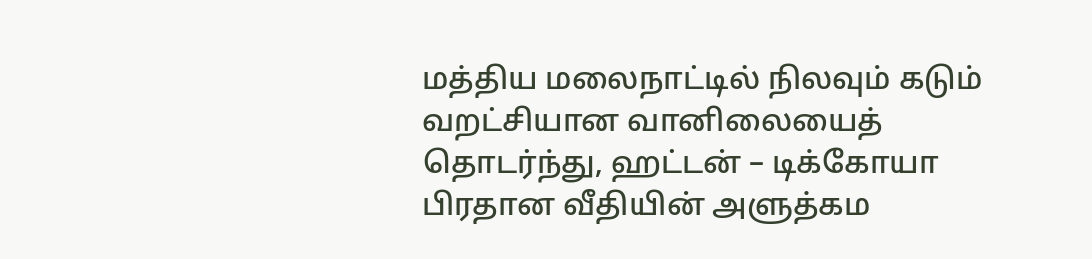மத்திய மலைநாட்டில் நிலவும் கடும் வறட்சியான வானிலையைத் தொடர்ந்து, ஹட்டன் – டிக்கோயா பிரதான வீதியின் அளுத்கம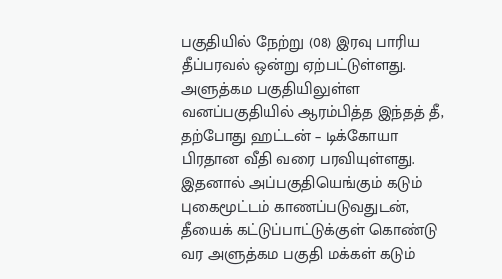பகுதியில் நேற்று (08) இரவு பாரிய தீப்பரவல் ஒன்று ஏற்பட்டுள்ளது.
அளுத்கம பகுதியிலுள்ள வனப்பகுதியில் ஆரம்பித்த இந்தத் தீ, தற்போது ஹட்டன் – டிக்கோயா பிரதான வீதி வரை பரவியுள்ளது.
இதனால் அப்பகுதியெங்கும் கடும் புகைமூட்டம் காணப்படுவதுடன், தீயைக் கட்டுப்பாட்டுக்குள் கொண்டு வர அளுத்கம பகுதி மக்கள் கடும்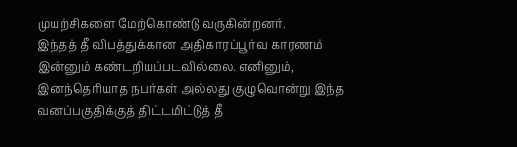முயற்சிகளை மேற்கொண்டு வருகின்றனர்.
இந்தத் தீ விபத்துக்கான அதிகாரப்பூர்வ காரணம் இன்னும் கண்டறியப்படவில்லை. எனினும், இனந்தெரியாத நபர்கள் அல்லது குழுவொன்று இந்த வனப்பகுதிக்குத் திட்டமிட்டுத் தீ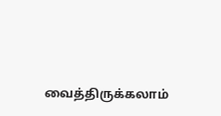வைத்திருக்கலாம்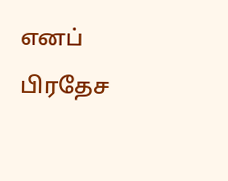எனப் பிரதேச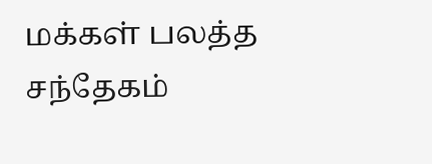மக்கள் பலத்த சந்தேகம்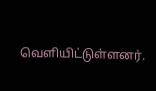வெளியிட்டுள்ளனர்.